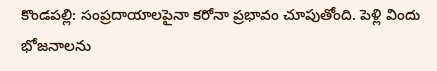కొండపల్లి: సంప్రదాయాలపైనా కరోనా ప్రభావం చూపుతోంది. పెళ్లి విందు భోజనాలను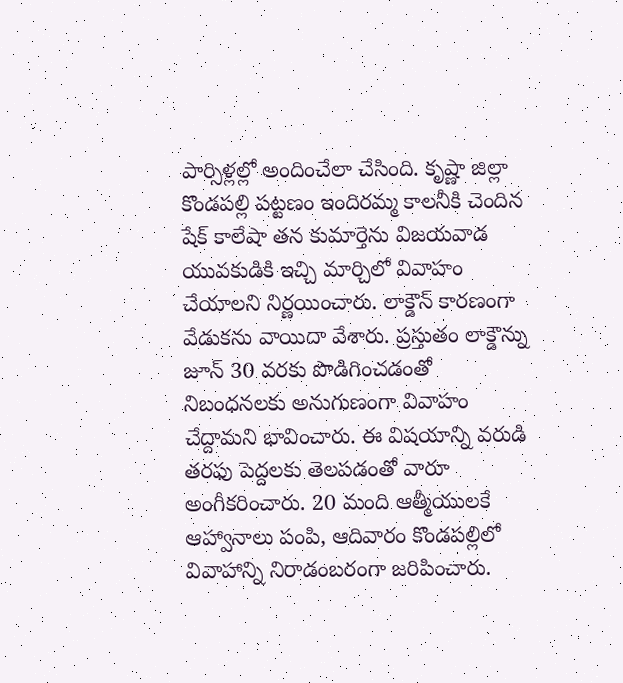పార్సిళ్లల్లో అందించేలా చేసింది. కృష్ణా జిల్లా కొండపల్లి పట్టణం ఇందిరమ్మ కాలనీకి చెందిన షేక్ కాలేషా తన కుమార్తెను విజయవాడ యువకుడికి ఇచ్చి మార్చిలో వివాహం చేయాలని నిర్ణయించారు. లాక్డౌన్ కారణంగా వేడుకను వాయిదా వేశారు. ప్రస్తుతం లాక్డౌన్ను జూన్ 30 వరకు పొడిగించడంతో నిబంధనలకు అనుగుణంగా వివాహం చేద్దామని భావించారు. ఈ విషయాన్ని వరుడి తరఫు పెద్దలకు తెలపడంతో వారూ అంగీకరించారు. 20 మంది ఆత్మీయులకే ఆహ్వానాలు పంపి, ఆదివారం కొండపల్లిలో వివాహాన్ని నిరాడంబరంగా జరిపించారు.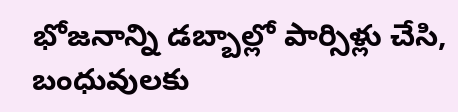భోజనాన్ని డబ్బాల్లో పార్సిళ్లు చేసి, బంధువులకు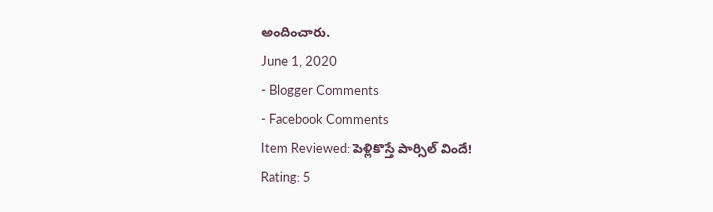అందించారు.
June 1, 2020
- Blogger Comments
- Facebook Comments
Item Reviewed: పెళ్లికొస్తే పార్సిల్ విందే!
Rating: 5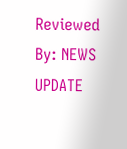Reviewed By: NEWS UPDATE